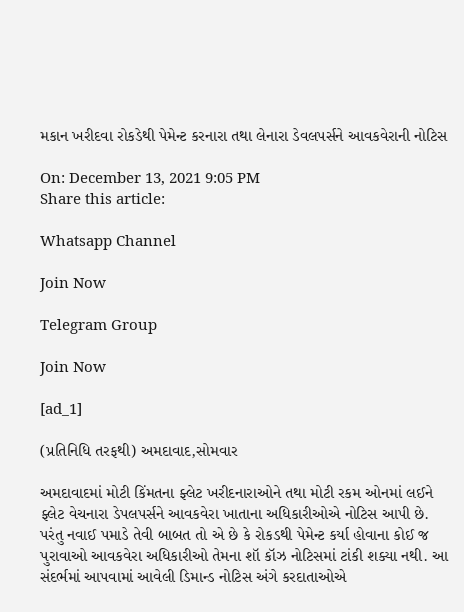મકાન ખરીદવા રોકડેથી પેમેન્ટ કરનારા તથા લેનારા ડેવલપર્સને આવકવેરાની નોટિસ

On: December 13, 2021 9:05 PM
Share this article:

Whatsapp Channel

Join Now

Telegram Group

Join Now

[ad_1]

(પ્રતિનિધિ તરફથી) અમદાવાદ,સોમવાર

અમદાવાદમાં મોટી કિંમતના ફ્લેટ ખરીદનારાઓને તથા મોટી રકમ ઓનમાં લઈને ફ્લેટ વેચનારા ડેપલપર્સને આવકવેરા ખાતાના અધિકારીઓએ નોટિસ આપી છે. પરંતુ નવાઈ પમાડે તેવી બાબત તો એ છે કે રોકડથી પેમેન્ટ કર્યા હોવાના કોઈ જ પુરાવાઓ આવકવેરા અધિકારીઓ તેમના શૉ કૉઝ નોટિસમાં ટાંકી શક્યા નથી. આ સંદર્ભમાં આપવામાં આવેલી ડિમાન્ડ નોટિસ અંગે કરદાતાઓએ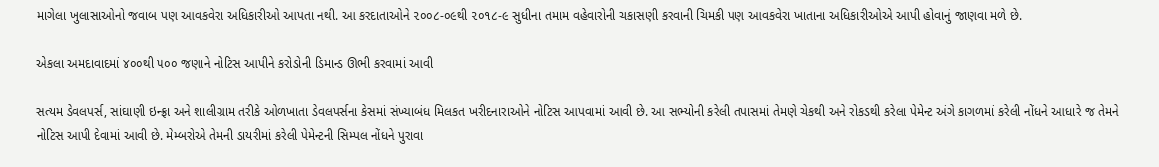માગેલા ખુલાસાઓનો જવાબ પણ આવકવેરા અધિકારીઓ આપતા નથી. આ કરદાતાઓને ૨૦૦૮-૦૯થી ૨૦૧૮-૯ સુધીના તમામ વહેવારોની ચકાસણી કરવાની ચિમકી પણ આવકવેરા ખાતાના અધિકારીઓએ આપી હોવાનું જાણવા મળે છે.

એકલા અમદાવાદમાં ૪૦૦થી ૫૦૦ જણાને નોટિસ આપીને કરોડોની ડિમાન્ડ ઊભી કરવામાં આવી

સત્યમ ડેવલપર્સ, સાંઘાણી ઇન્ફ્રા અને શાલીગ્રામ તરીકે ઓળખાતા ડેવલપર્સના કેસમાં સંખ્યાબંધ મિલકત ખરીદનારાઓને નોટિસ આપવામાં આવી છે. આ સભ્યોની કરેલી તપાસમાં તેમણે ચેકથી અને રોકડથી કરેલા પેમેન્ટ અંગે કાગળમાં કરેલી નોંધને આધારે જ તેમને નોટિસ આપી દેવામાં આવી છે. મેમ્બરોએ તેમની ડાયરીમાં કરેલી પેમેન્ટની સિમ્પલ નોંધને પુરાવા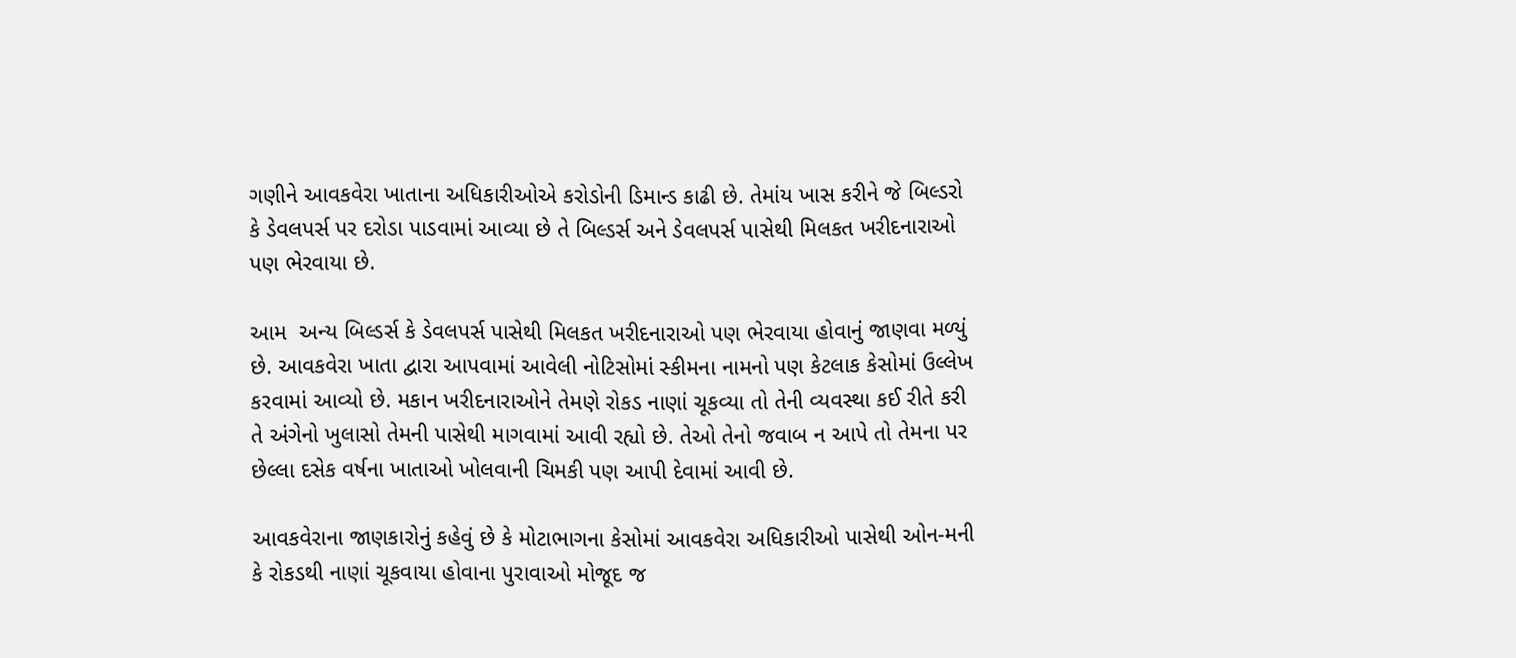ગણીને આવકવેરા ખાતાના અધિકારીઓએ કરોડોની ડિમાન્ડ કાઢી છે. તેમાંય ખાસ કરીને જે બિલ્ડરો કે ડેવલપર્સ પર દરોડા પાડવામાં આવ્યા છે તે બિલ્ડર્સ અને ડેવલપર્સ પાસેથી મિલકત ખરીદનારાઓ પણ ભેરવાયા છે.

આમ  અન્ય બિલ્ડર્સ કે ડેવલપર્સ પાસેથી મિલકત ખરીદનારાઓ પણ ભેરવાયા હોવાનું જાણવા મળ્યું છે. આવકવેરા ખાતા દ્વારા આપવામાં આવેલી નોટિસોમાં સ્કીમના નામનો પણ કેટલાક કેસોમાં ઉલ્લેખ કરવામાં આવ્યો છે. મકાન ખરીદનારાઓને તેમણે રોકડ નાણાં ચૂકવ્યા તો તેની વ્યવસ્થા કઈ રીતે કરી તે અંગેનો ખુલાસો તેમની પાસેથી માગવામાં આવી રહ્યો છે. તેઓ તેનો જવાબ ન આપે તો તેમના પર છેલ્લા દસેક વર્ષના ખાતાઓ ખોલવાની ચિમકી પણ આપી દેવામાં આવી છે.

આવકવેરાના જાણકારોનું કહેવું છે કે મોટાભાગના કેસોમાં આવકવેરા અધિકારીઓ પાસેથી ઓન-મની કે રોકડથી નાણાં ચૂકવાયા હોવાના પુરાવાઓ મોજૂદ જ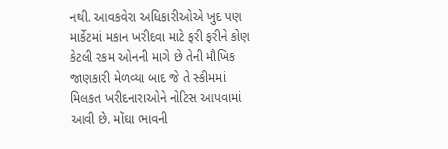નથી. આવકવેરા અધિકારીઓએ ખુદ પણ માર્કેટમાં મકાન ખરીદવા માટે ફરી ફરીને કોણ કેટલી રકમ ઓનની માગે છે તેની મૌખિક જાણકારી મેળવ્યા બાદ જે તે સ્કીમમાં મિલકત ખરીદનારાઓને નોટિસ આપવામાં આવી છે. મોંઘા ભાવની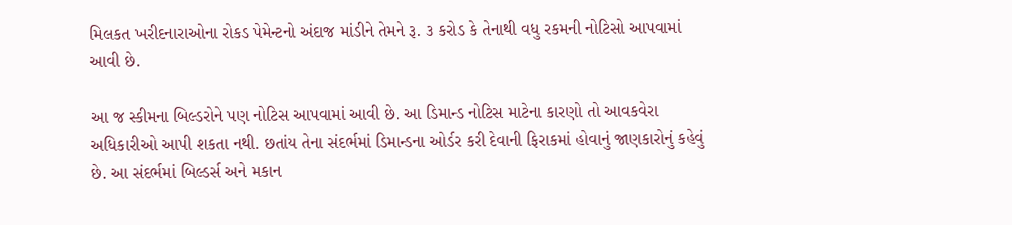મિલકત ખરીદનારાઓના રોકડ પેમેન્ટનો અંદાજ માંડીને તેમને રૂ. ૩ કરોડ કે તેનાથી વધુ રકમની નોટિસો આપવામાં આવી છે.

આ જ સ્કીમના બિલ્ડરોને પણ નોટિસ આપવામાં આવી છે. આ ડિમાન્ડ નોટિસ માટેના કારણો તો આવકવેરા અધિકારીઓ આપી શકતા નથી. છતાંય તેના સંદર્ભમાં ડિમાન્ડના ઓર્ડર કરી દેવાની ફિરાકમાં હોવાનું જાણકારોનું કહેવું છે. આ સંદર્ભમાં બિલ્ડર્સ અને મકાન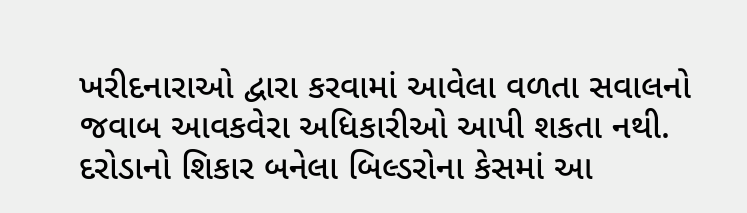ખરીદનારાઓ દ્વારા કરવામાં આવેલા વળતા સવાલનો જવાબ આવકવેરા અધિકારીઓ આપી શકતા નથી. દરોડાનો શિકાર બનેલા બિલ્ડરોના કેસમાં આ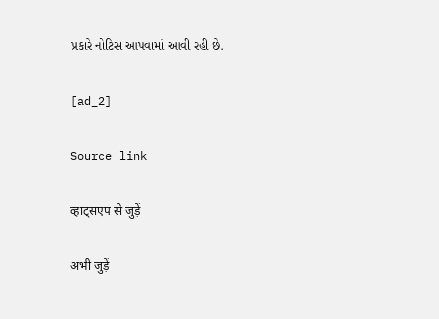પ્રકારે નોટિસ આપવામાં આવી રહી છે.

[ad_2]

Source link

व्हाट्सएप से जुड़ें

अभी जुड़ें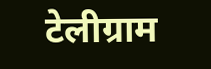टेलीग्राम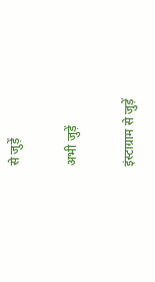से जुड़ें

अभी जुड़ें

इंस्टाग्राम से जुड़ें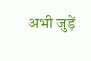अभी जुड़ें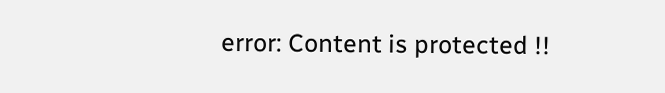error: Content is protected !!